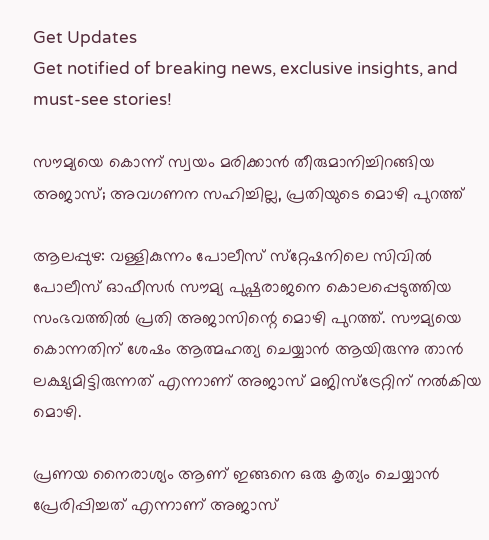Get Updates
Get notified of breaking news, exclusive insights, and must-see stories!

സൗമ്യയെ കൊന്ന് സ്വയം മരിക്കാൻ തീരുമാനിച്ചിറങ്ങിയ അജാസ്; അവഗണന സഹിച്ചില്ല, പ്രതിയുടെ മൊഴി പുറത്ത്

ആലപ്പുഴ: വള്ളികുന്നം പോലീസ് സ്‌റ്റേഷനിലെ സിവില്‍ പോലീസ് ഓഫീസര്‍ സൗമ്യ പുഷ്പരാജനെ കൊലപ്പെടുത്തിയ സംഭവത്തില്‍ പ്രതി അജാസിന്റെ മൊഴി പുറത്ത്. സൗമ്യയെ കൊന്നതിന് ശേഷം ആത്മഹത്യ ചെയ്യാന്‍ ആയിരുന്നു താന്‍ ലക്ഷ്യമിട്ടിരുന്നത് എന്നാണ് അജാസ് മജിസ്‌ട്രേറ്റിന് നല്‍കിയ മൊഴി.

പ്രണയ നൈരാശ്യം ആണ് ഇങ്ങനെ ഒരു കൃത്യം ചെയ്യാന്‍ പ്രേരിപ്പിച്ചത് എന്നാണ് അജാസ്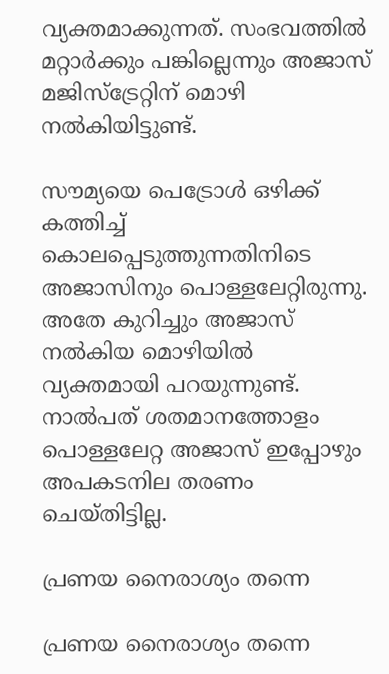വ്യക്തമാക്കുന്നത്. സംഭവത്തില്‍ മറ്റാര്‍ക്കും പങ്കില്ലെന്നും അജാസ് മജിസ്‌ട്രേറ്റിന് മൊഴി നല്‍കിയിട്ടുണ്ട്.

സൗമ്യയെ പെട്രോള്‍ ഒഴിക്ക് കത്തിച്ച് കൊലപ്പെടുത്തുന്നതിനിടെ അജാസിനും പൊള്ളലേറ്റിരുന്നു. അതേ കുറിച്ചും അജാസ് നല്‍കിയ മൊഴിയില്‍ വ്യക്തമായി പറയുന്നുണ്ട്. നാല്‍പത് ശതമാനത്തോളം പൊള്ളലേറ്റ അജാസ് ഇപ്പോഴും അപകടനില തരണം ചെയ്തിട്ടില്ല.

പ്രണയ നൈരാശ്യം തന്നെ

പ്രണയ നൈരാശ്യം തന്നെ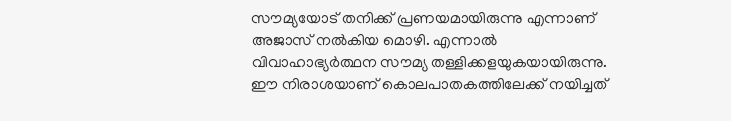സൗമ്യയോട് തനിക്ക് പ്രണയമായിരുന്നു എന്നാണ് അജാസ് നല്‍കിയ മൊഴി. എന്നാല്‍ വിവാഹാഭ്യര്‍ത്ഥന സൗമ്യ തള്ളിക്കളയുകയായിരുന്നു. ഈ നിരാശയാണ് കൊലപാതകത്തിലേക്ക് നയിച്ചത്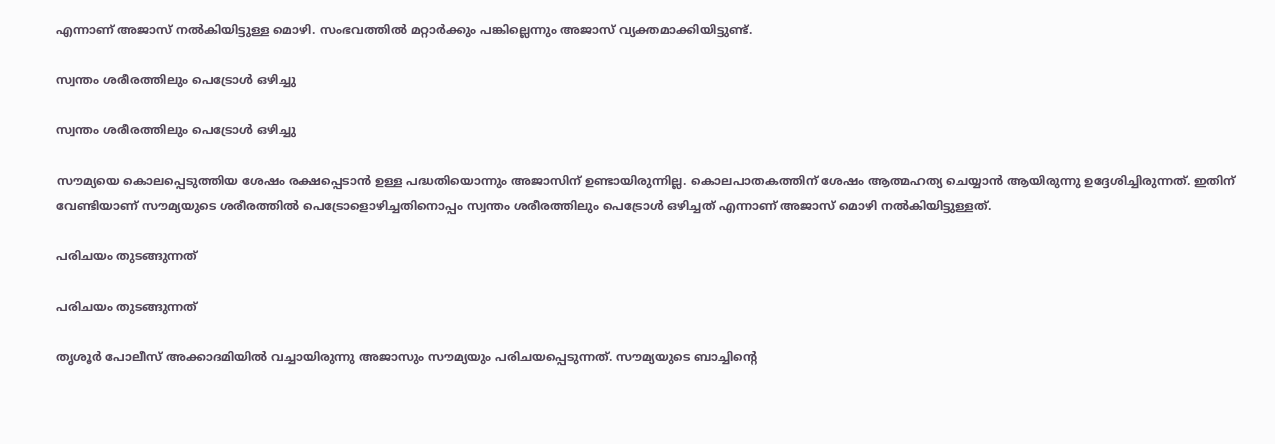എന്നാണ് അജാസ് നല്‍കിയിട്ടുള്ള മൊഴി. സംഭവത്തില്‍ മറ്റാര്‍ക്കും പങ്കില്ലെന്നും അജാസ് വ്യക്തമാക്കിയിട്ടുണ്ട്.

സ്വന്തം ശരീരത്തിലും പെട്രോള്‍ ഒഴിച്ചു

സ്വന്തം ശരീരത്തിലും പെട്രോള്‍ ഒഴിച്ചു

സൗമ്യയെ കൊലപ്പെടുത്തിയ ശേഷം രക്ഷപ്പെടാന്‍ ഉള്ള പദ്ധതിയൊന്നും അജാസിന് ഉണ്ടായിരുന്നില്ല. കൊലപാതകത്തിന് ശേഷം ആത്മഹത്യ ചെയ്യാന്‍ ആയിരുന്നു ഉദ്ദേശിച്ചിരുന്നത്. ഇതിന് വേണ്ടിയാണ് സൗമ്യയുടെ ശരീരത്തില്‍ പെട്രോളൊഴിച്ചതിനൊപ്പം സ്വന്തം ശരീരത്തിലും പെട്രോള്‍ ഒഴിച്ചത് എന്നാണ് അജാസ് മൊഴി നല്‍കിയിട്ടുള്ളത്.

പരിചയം തുടങ്ങുന്നത്

പരിചയം തുടങ്ങുന്നത്

തൃശൂര്‍ പോലീസ് അക്കാദമിയില്‍ വച്ചായിരുന്നു അജാസും സൗമ്യയും പരിചയപ്പെടുന്നത്. സൗമ്യയുടെ ബാച്ചിന്റെ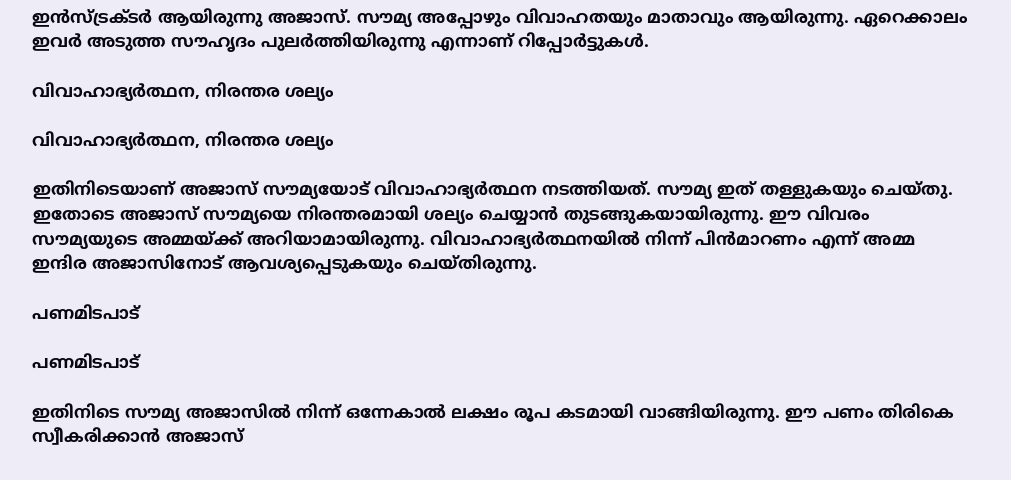ഇന്‍സ്ട്രക്ടര്‍ ആയിരുന്നു അജാസ്. സൗമ്യ അപ്പോഴും വിവാഹതയും മാതാവും ആയിരുന്നു. ഏറെക്കാലം ഇവര്‍ അടുത്ത സൗഹൃദം പുലര്‍ത്തിയിരുന്നു എന്നാണ് റിപ്പോര്‍ട്ടുകള്‍.

വിവാഹാഭ്യര്‍ത്ഥന, നിരന്തര ശല്യം

വിവാഹാഭ്യര്‍ത്ഥന, നിരന്തര ശല്യം

ഇതിനിടെയാണ് അജാസ് സൗമ്യയോട് വിവാഹാഭ്യര്‍ത്ഥന നടത്തിയത്. സൗമ്യ ഇത് തള്ളുകയും ചെയ്തു. ഇതോടെ അജാസ് സൗമ്യയെ നിരന്തരമായി ശല്യം ചെയ്യാന്‍ തുടങ്ങുകയായിരുന്നു. ഈ വിവരം സൗമ്യയുടെ അമ്മയ്ക്ക് അറിയാമായിരുന്നു. വിവാഹാഭ്യര്‍ത്ഥനയില്‍ നിന്ന് പിന്‍മാറണം എന്ന് അമ്മ ഇന്ദിര അജാസിനോട് ആവശ്യപ്പെടുകയും ചെയ്തിരുന്നു.

പണമിടപാട്

പണമിടപാട്

ഇതിനിടെ സൗമ്യ അജാസില്‍ നിന്ന് ഒന്നേകാല്‍ ലക്ഷം രൂപ കടമായി വാങ്ങിയിരുന്നു. ഈ പണം തിരികെ സ്വീകരിക്കാന്‍ അജാസ്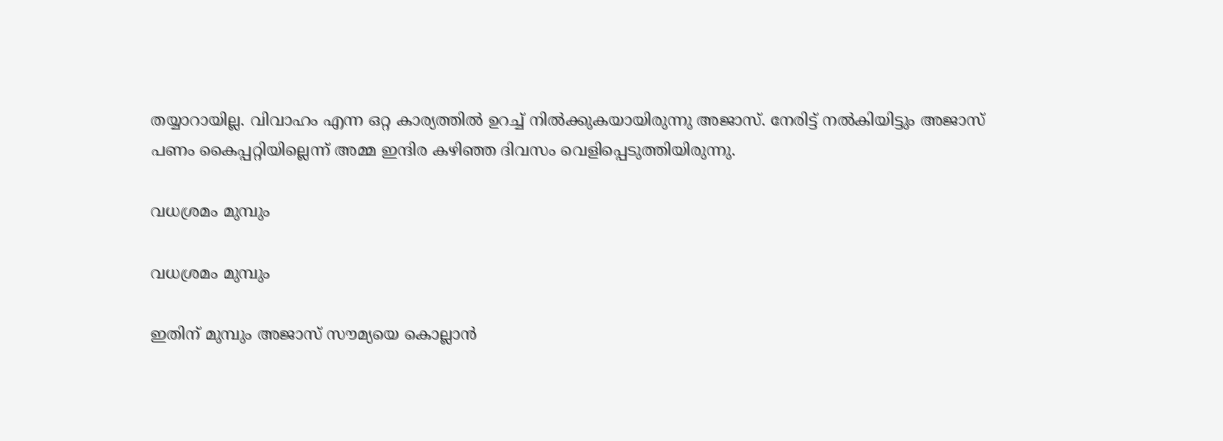തയ്യാറായില്ല. വിവാഹം എന്ന ഒറ്റ കാര്യത്തില്‍ ഉറച്ച് നില്‍ക്കുകയായിരുന്നു അജാസ്. നേരിട്ട് നല്‍കിയിട്ടും അജാസ് പണം കൈപ്പറ്റിയില്ലെന്ന് അമ്മ ഇന്ദിര കഴിഞ്ഞ ദിവസം വെളിപ്പെടുത്തിയിരുന്നു.

വധശ്രമം മുമ്പും

വധശ്രമം മുമ്പും

ഇതിന് മുമ്പും അജാസ് സൗമ്യയെ കൊല്ലാന്‍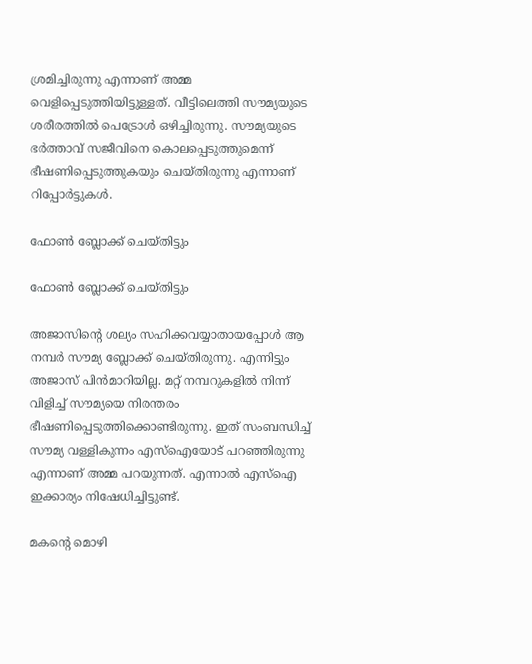ശ്രമിച്ചിരുന്നു എന്നാണ് അമ്മ വെളിപ്പെടുത്തിയിട്ടുള്ളത്. വീട്ടിലെത്തി സൗമ്യയുടെ ശരീരത്തില്‍ പെട്രോള്‍ ഒഴിച്ചിരുന്നു. സൗമ്യയുടെ ഭര്‍ത്താവ് സജീവിനെ കൊലപ്പെടുത്തുമെന്ന് ഭീഷണിപ്പെടുത്തുകയും ചെയ്തിരുന്നു എന്നാണ് റിപ്പോര്‍ട്ടുകള്‍.

ഫോണ്‍ ബ്ലോക്ക് ചെയ്തിട്ടും

ഫോണ്‍ ബ്ലോക്ക് ചെയ്തിട്ടും

അജാസിന്റെ ശല്യം സഹിക്കവയ്യാതായപ്പോള്‍ ആ നമ്പര്‍ സൗമ്യ ബ്ലോക്ക് ചെയ്തിരുന്നു. എന്നിട്ടും അജാസ് പിന്‍മാറിയില്ല. മറ്റ് നമ്പറുകളില്‍ നിന്ന് വിളിച്ച് സൗമ്യയെ നിരന്തരം ഭീഷണിപ്പെടുത്തിക്കൊണ്ടിരുന്നു. ഇത് സംബന്ധിച്ച് സൗമ്യ വള്ളികുന്നം എസ്‌ഐയോട് പറഞ്ഞിരുന്നു എന്നാണ് അമ്മ പറയുന്നത്. എന്നാല്‍ എസ്‌ഐ ഇക്കാര്യം നിഷേധിച്ചിട്ടുണ്ട്.

മകന്റെ മൊഴി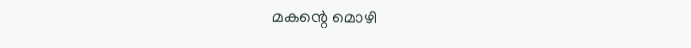മകന്റെ മൊഴി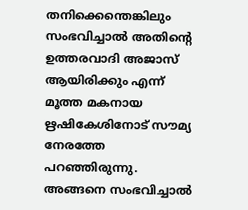തനിക്കെന്തെങ്കിലും സംഭവിച്ചാല്‍ അതിന്റെ ഉത്തരവാദി അജാസ് ആയിരിക്കും എന്ന് മൂത്ത മകനായ ഋഷികേശിനോട് സൗമ്യ നേരത്തേ പറഞ്ഞിരുന്നു. അങ്ങനെ സംഭവിച്ചാല്‍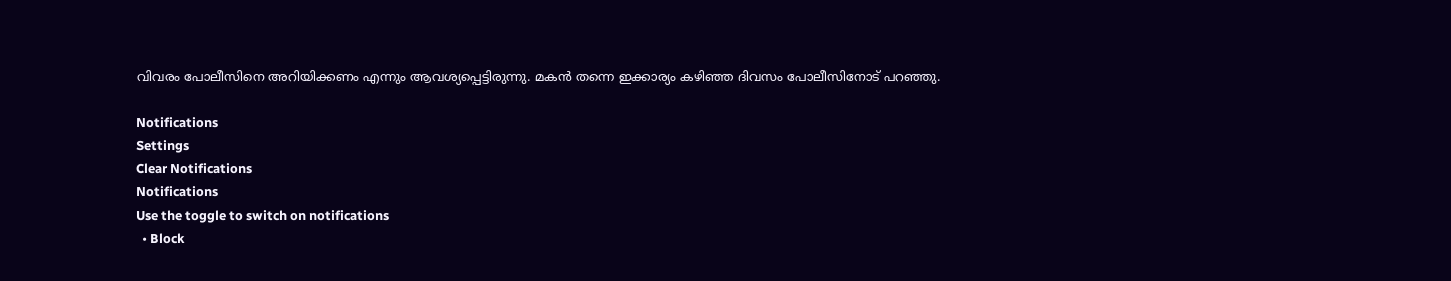വിവരം പോലീസിനെ അറിയിക്കണം എന്നും ആവശ്യപ്പെട്ടിരുന്നു. മകന്‍ തന്നെ ഇക്കാര്യം കഴിഞ്ഞ ദിവസം പോലീസിനോട് പറഞ്ഞു.

Notifications
Settings
Clear Notifications
Notifications
Use the toggle to switch on notifications
  • Block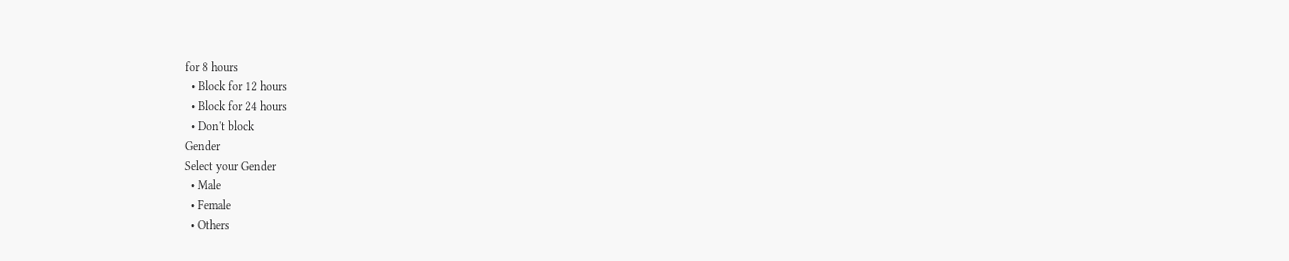for 8 hours
  • Block for 12 hours
  • Block for 24 hours
  • Don't block
Gender
Select your Gender
  • Male
  • Female
  • Others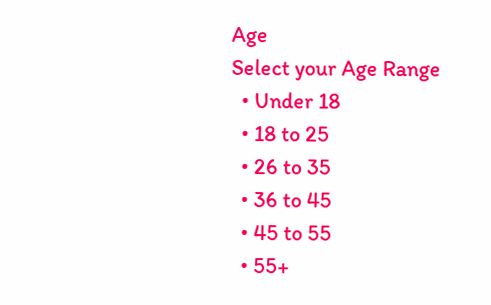Age
Select your Age Range
  • Under 18
  • 18 to 25
  • 26 to 35
  • 36 to 45
  • 45 to 55
  • 55+